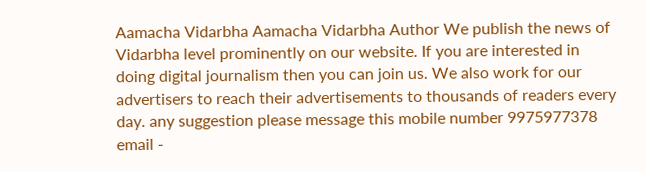Aamacha Vidarbha Aamacha Vidarbha Author We publish the news of Vidarbha level prominently on our website. If you are interested in doing digital journalism then you can join us. We also work for our advertisers to reach their advertisements to thousands of readers every day. any suggestion please message this mobile number 9975977378 email -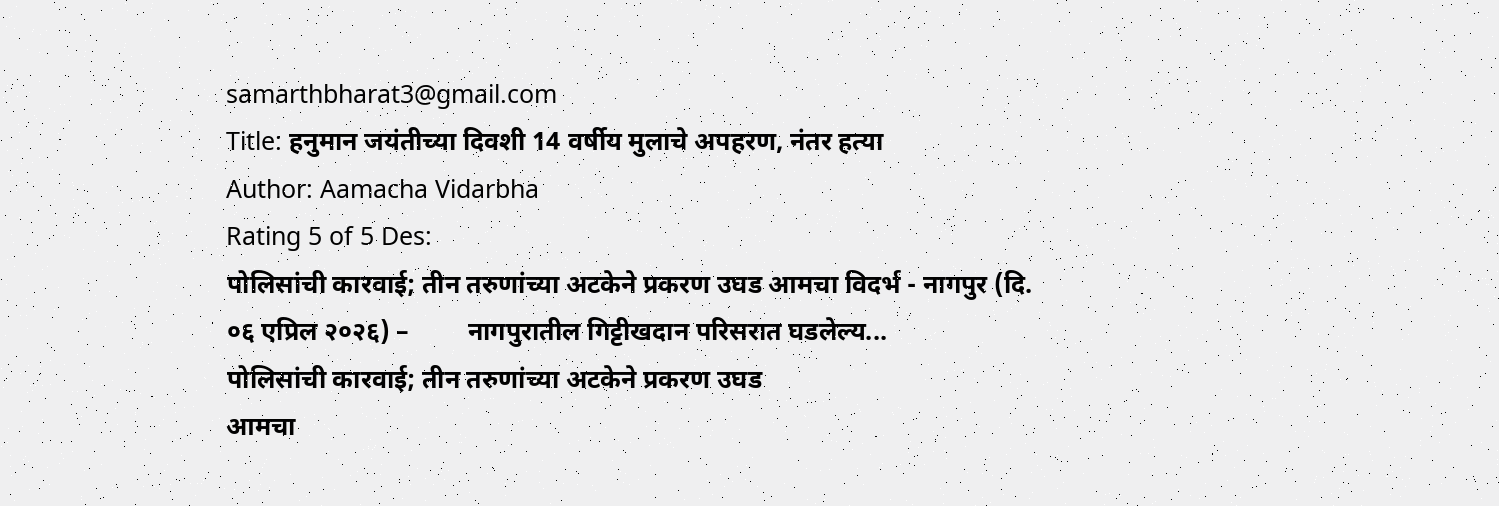samarthbharat3@gmail.com
Title: हनुमान जयंतीच्या दिवशी 14 वर्षीय मुलाचे अपहरण, नंतर हत्या
Author: Aamacha Vidarbha
Rating 5 of 5 Des:
पोलिसांची कारवाई; तीन तरुणांच्या अटकेने प्रकरण उघड आमचा विदर्भ - नागपुर (दि. ०६ एप्रिल २०२६) –         नागपुरातील गिट्टीखदान परिसरात घडलेल्य...
पोलिसांची कारवाई; तीन तरुणांच्या अटकेने प्रकरण उघड
आमचा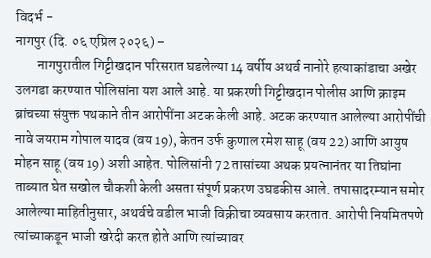विदर्भ -
नागपुर (दि. ०६ एप्रिल २०२६) –
        नागपुरातील गिट्टीखदान परिसरात घडलेल्या 14 वर्षीय अथर्व नानोरे हत्याकांडाचा अखेर उलगडा करण्यात पोलिसांना यश आले आहे. या प्रकरणी गिट्टीखदान पोलीस आणि क्राइम ब्रांचच्या संयुक्त पथकाने तीन आरोपींना अटक केली आहे. अटक करण्यात आलेल्या आरोपींची नावे जयराम गोपाल यादव (वय 19), केतन उर्फ कुणाल रमेश साहू (वय 22) आणि आयुष मोहन साहू (वय 19) अशी आहेत. पोलिसांनी 72 तासांच्या अथक प्रयत्नानंतर या तिघांना ताब्यात घेत सखोल चौकशी केली असता संपूर्ण प्रकरण उघडकीस आले. तपासादरम्यान समोर आलेल्या माहितीनुसार, अथर्वचे वडील भाजी विक्रीचा व्यवसाय करतात. आरोपी नियमितपणे त्यांच्याकडून भाजी खरेदी करत होते आणि त्यांच्यावर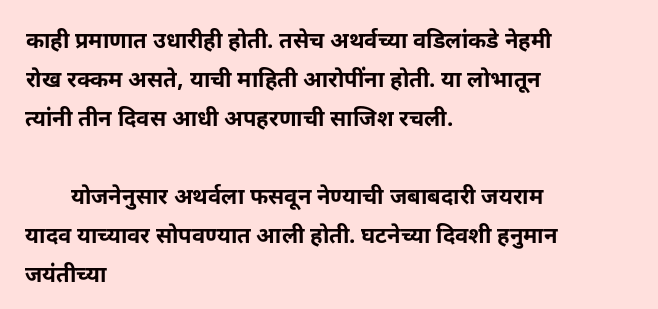काही प्रमाणात उधारीही होती. तसेच अथर्वच्या वडिलांकडे नेहमी रोख रक्कम असते, याची माहिती आरोपींना होती. या लोभातून त्यांनी तीन दिवस आधी अपहरणाची साजिश रचली.

        योजनेनुसार अथर्वला फसवून नेण्याची जबाबदारी जयराम यादव याच्यावर सोपवण्यात आली होती. घटनेच्या दिवशी हनुमान जयंतीच्या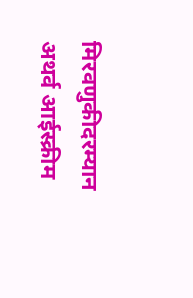मिरवणुकीदरम्यान अथर्व आईस्क्रीम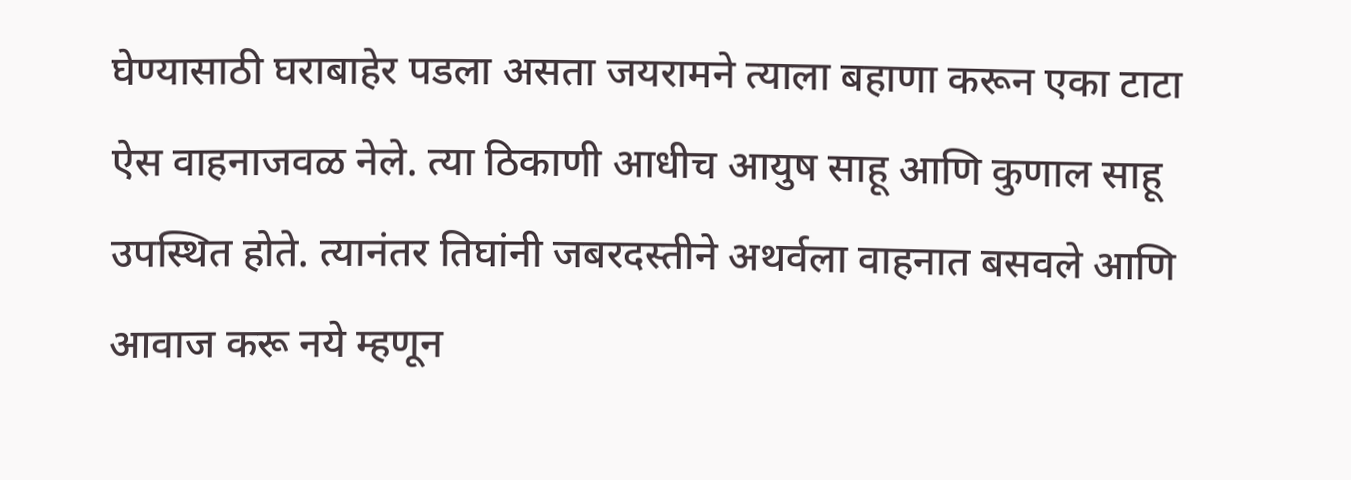घेण्यासाठी घराबाहेर पडला असता जयरामने त्याला बहाणा करून एका टाटा ऐस वाहनाजवळ नेले. त्या ठिकाणी आधीच आयुष साहू आणि कुणाल साहू उपस्थित होते. त्यानंतर तिघांनी जबरदस्तीने अथर्वला वाहनात बसवले आणि आवाज करू नये म्हणून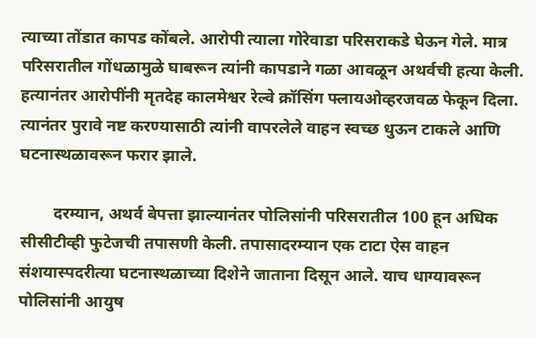त्याच्या तोंडात कापड कोंबले. आरोपी त्याला गोरेवाडा परिसराकडे घेऊन गेले. मात्र परिसरातील गोंधळामुळे घाबरून त्यांनी कापडाने गळा आवळून अथर्वची हत्या केली. हत्यानंतर आरोपींनी मृतदेह कालमेश्वर रेल्वे क्रॉसिंग फ्लायओव्हरजवळ फेकून दिला. त्यानंतर पुरावे नष्ट करण्यासाठी त्यांनी वापरलेले वाहन स्वच्छ धुऊन टाकले आणि घटनास्थळावरून फरार झाले.

        दरम्यान, अथर्व बेपत्ता झाल्यानंतर पोलिसांनी परिसरातील 100 हून अधिक सीसीटीव्ही फुटेजची तपासणी केली. तपासादरम्यान एक टाटा ऐस वाहन संशयास्पदरीत्या घटनास्थळाच्या दिशेने जाताना दिसून आले. याच धाग्यावरून पोलिसांनी आयुष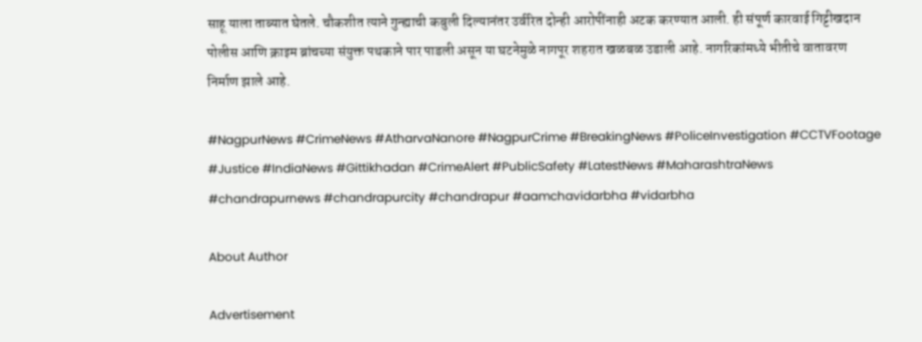साहू याला ताब्यात घेतले. चौकशीत त्याने गुन्ह्याची कबुली दिल्यानंतर उर्वरित दोन्ही आरोपींनाही अटक करण्यात आली. ही संपूर्ण कारवाई गिट्टीखदान पोलीस आणि क्राइम ब्रांचच्या संयुक्त पथकाने पार पाडली असून या घटनेमुळे नागपूर शहरात खळबळ उडाली आहे. नागरिकांमध्ये भीतीचे वातावरण निर्माण झाले आहे.

#NagpurNews #CrimeNews #AtharvaNanore #NagpurCrime #BreakingNews #PoliceInvestigation #CCTVFootage #Justice #IndiaNews #Gittikhadan #CrimeAlert #PublicSafety #LatestNews #MaharashtraNews #chandrapurnews #chandrapurcity #chandrapur #aamchavidarbha #vidarbha

About Author

Advertisement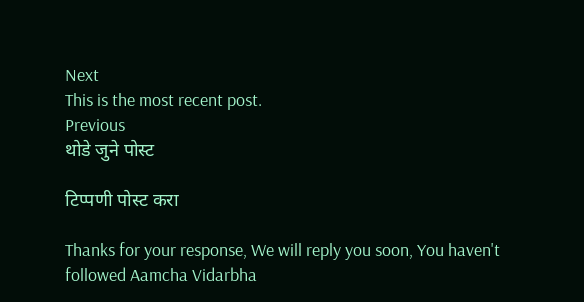Next
This is the most recent post.
Previous
थोडे जुने पोस्ट

टिप्पणी पोस्ट करा

Thanks for your response, We will reply you soon, You haven't followed Aamcha Vidarbha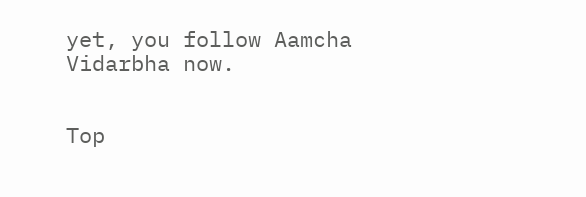yet, you follow Aamcha Vidarbha now.


Top